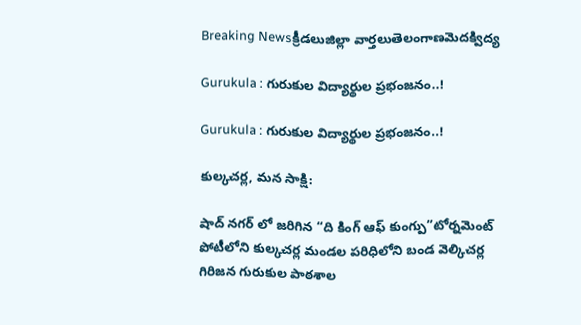Breaking Newsక్రీడలుజిల్లా వార్తలుతెలంగాణమెదక్విద్య

Gurukula : గురుకుల విద్యార్థుల ప్రభంజనం..!

Gurukula : గురుకుల విద్యార్థుల ప్రభంజనం..!

కుల్కచర్ల, మన సాక్షి:

షాద్ నగర్ లో జరిగిన “ది కింగ్ ఆఫ్ కుంగ్పు”టోర్నమెంట్ పోటీలోని కుల్కచర్ల మండల పరిధిలోని బండ వెల్కిచర్ల గిరిజన గురుకుల పాఠశాల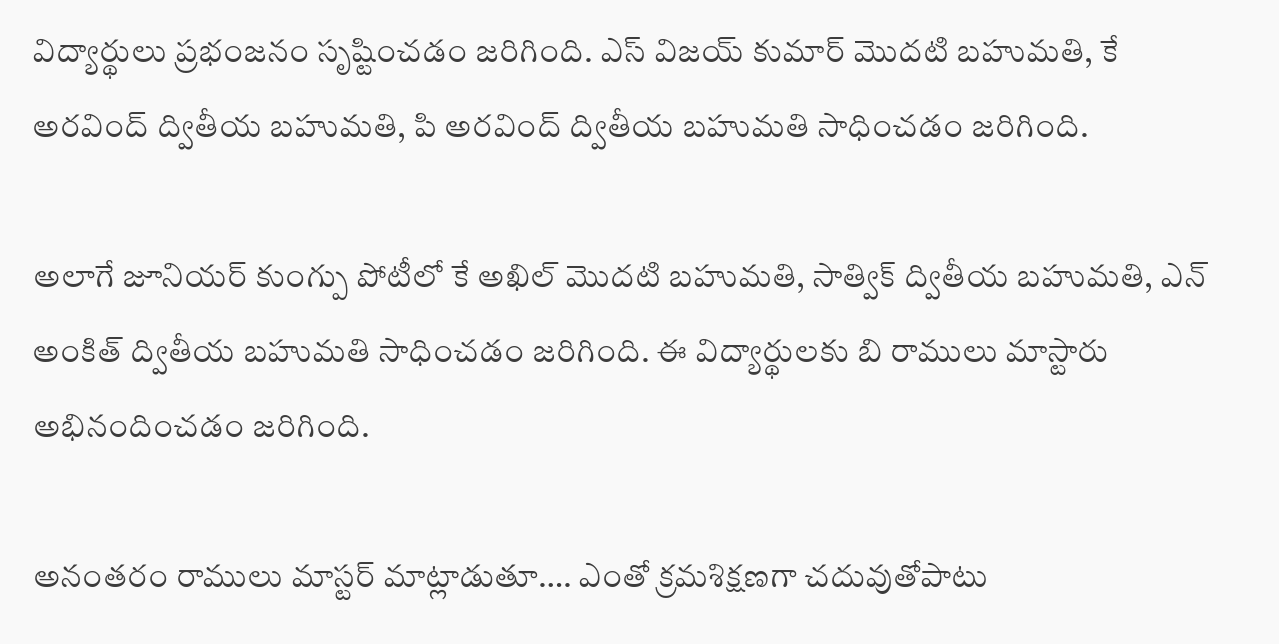విద్యార్థులు ప్రభంజనం సృష్టించడం జరిగింది. ఎస్ విజయ్ కుమార్ మొదటి బహుమతి, కే అరవింద్ ద్వితీయ బహుమతి, పి అరవింద్ ద్వితీయ బహుమతి సాధించడం జరిగింది.

అలాగే జూనియర్ కుంగ్పు పోటీలో కే అఖిల్ మొదటి బహుమతి, సాత్విక్ ద్వితీయ బహుమతి, ఎన్ అంకిత్ ద్వితీయ బహుమతి సాధించడం జరిగింది. ఈ విద్యార్థులకు బి రాములు మాస్టారు అభినందించడం జరిగింది.

అనంతరం రాములు మాస్టర్ మాట్లాడుతూ…. ఎంతో క్రమశిక్షణగా చదువుతోపాటు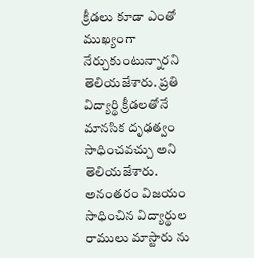క్రీడలు కూడా ఎంతో ముఖ్యంగా నేర్చుకుంటున్నారని తెలియజేశారు. ప్రతి విద్యార్థి క్రీడలతోనే మానసిక దృఢత్వం సాధించవచ్చు అని తెలియజేశారు. అనంతరం విజయం సాధించిన విద్యార్థుల రాములు మాస్టారు ను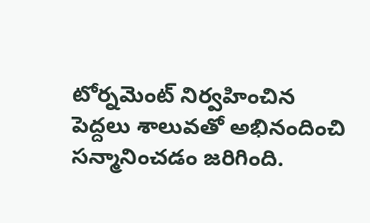టోర్నమెంట్ నిర్వహించిన పెద్దలు శాలువతో అభినందించి సన్మానించడం జరిగింది.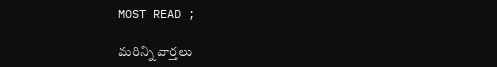MOST READ ;

మరిన్ని వార్తలు